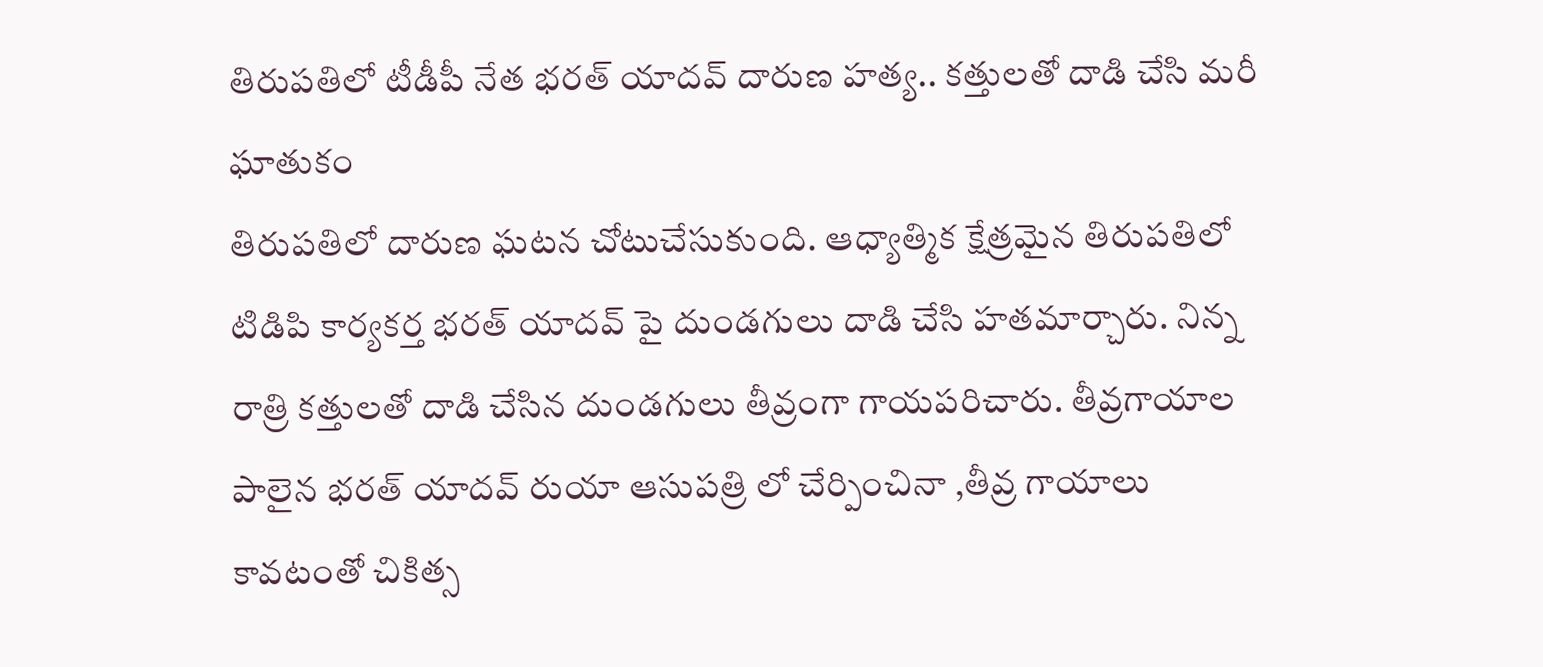తిరుపతిలో టీడీపీ నేత భరత్ యాదవ్ దారుణ హత్య.. కత్తులతో దాడి చేసి మరీ ఘాతుకం
తిరుపతిలో దారుణ ఘటన చోటుచేసుకుంది. ఆధ్యాత్మిక క్షేత్రమైన తిరుపతిలో టిడిపి కార్యకర్త భరత్ యాదవ్ పై దుండగులు దాడి చేసి హతమార్చారు. నిన్న రాత్రి కత్తులతో దాడి చేసిన దుండగులు తీవ్రంగా గాయపరిచారు. తీవ్రగాయాల పాలైన భరత్ యాదవ్ రుయా ఆసుపత్రి లో చేర్పించినా ,తీవ్ర గాయాలు కావటంతో చికిత్స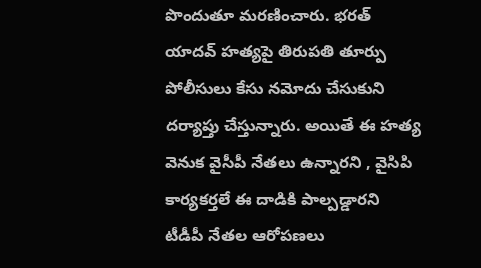పొందుతూ మరణించారు. భరత్ యాదవ్ హత్యపై తిరుపతి తూర్పు పోలీసులు కేసు నమోదు చేసుకుని దర్యాప్తు చేస్తున్నారు. అయితే ఈ హత్య వెనుక వైసీపీ నేతలు ఉన్నారని , వైసిపి కార్యకర్తలే ఈ దాడికి పాల్పడ్డారని టీడీపీ నేతల ఆరోపణలు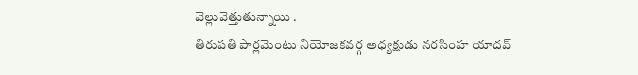వెల్లువెత్తుతున్నాయి .
తిరుపతి పార్లమెంటు నియోజకవర్గ అధ్యక్షుడు నరసింహ యాదవ్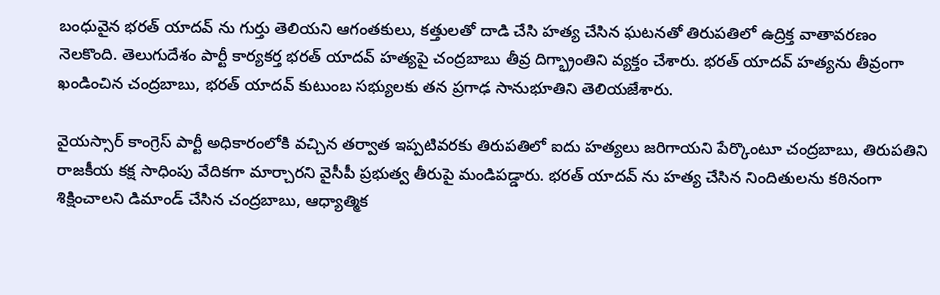బంధువైన భరత్ యాదవ్ ను గుర్తు తెలియని ఆగంతకులు, కత్తులతో దాడి చేసి హత్య చేసిన ఘటనతో తిరుపతిలో ఉద్రిక్త వాతావరణం నెలకొంది. తెలుగుదేశం పార్టీ కార్యకర్త భరత్ యాదవ్ హత్యపై చంద్రబాబు తీవ్ర దిగ్భ్రాంతిని వ్యక్తం చేశారు. భరత్ యాదవ్ హత్యను తీవ్రంగా ఖండించిన చంద్రబాబు, భరత్ యాదవ్ కుటుంబ సభ్యులకు తన ప్రగాఢ సానుభూతిని తెలియజేశారు.

వైయస్సార్ కాంగ్రెస్ పార్టీ అధికారంలోకి వచ్చిన తర్వాత ఇప్పటివరకు తిరుపతిలో ఐదు హత్యలు జరిగాయని పేర్కొంటూ చంద్రబాబు, తిరుపతిని రాజకీయ కక్ష సాధింపు వేదికగా మార్చారని వైసీపీ ప్రభుత్వ తీరుపై మండిపడ్డారు. భరత్ యాదవ్ ను హత్య చేసిన నిందితులను కఠినంగా శిక్షించాలని డిమాండ్ చేసిన చంద్రబాబు, ఆధ్యాత్మిక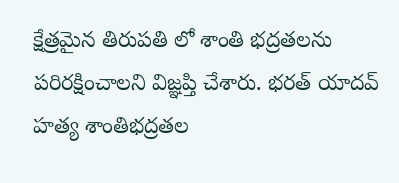క్షేత్రమైన తిరుపతి లో శాంతి భద్రతలను పరిరక్షించాలని విజ్ఞప్తి చేశారు. భరత్ యాదవ్ హత్య శాంతిభద్రతల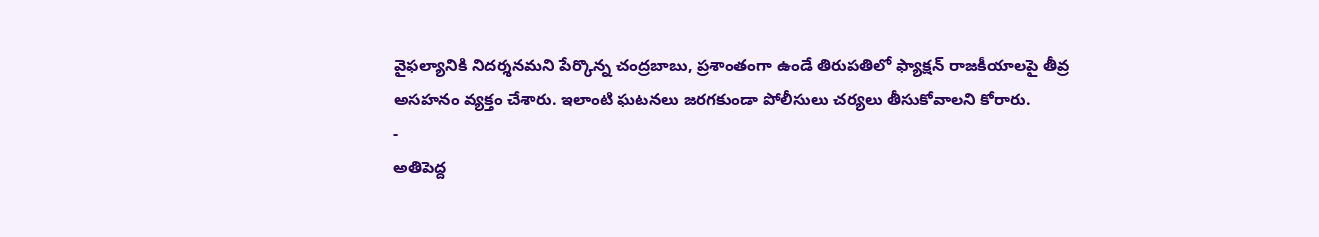వైఫల్యానికి నిదర్శనమని పేర్కొన్న చంద్రబాబు, ప్రశాంతంగా ఉండే తిరుపతిలో ఫ్యాక్షన్ రాజకీయాలపై తీవ్ర అసహనం వ్యక్తం చేశారు. ఇలాంటి ఘటనలు జరగకుండా పోలీసులు చర్యలు తీసుకోవాలని కోరారు.
-
అతిపెద్ద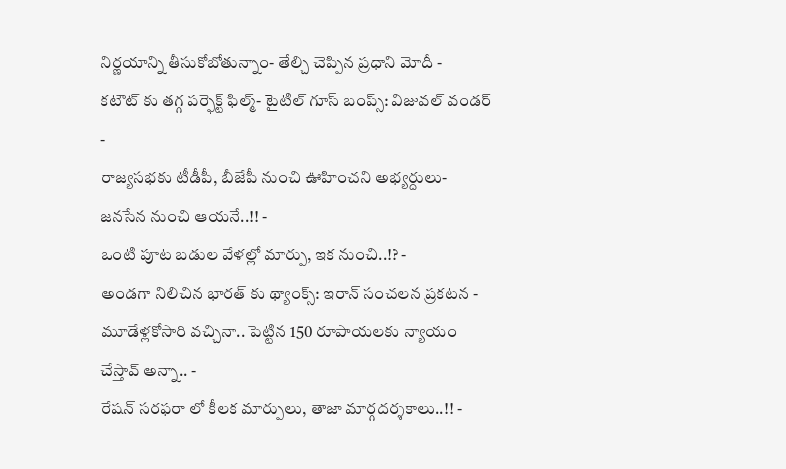నిర్ణయాన్ని తీసుకోబోతున్నాం- తేల్చి చెప్పిన ప్రధాని మోదీ -
కటౌట్ కు తగ్గ పర్ఫెక్ట్ ఫిల్మ్- టైటిల్ గూస్ బంప్స్: విజువల్ వండర్ -
రాజ్యసభకు టీడీపీ, బీజేపీ నుంచి ఊహించని అభ్యర్దులు- జనసేన నుంచి ఆయనే..!! -
ఒంటి పూట బడుల వేళల్లో మార్పు, ఇక నుంచి..!? -
అండగా నిలిచిన భారత్ కు థ్యాంక్స్: ఇరాన్ సంచలన ప్రకటన -
మూడేళ్లకోసారి వచ్చినా.. పెట్టిన 150 రూపాయలకు న్యాయం చేస్తావ్ అన్నా.. -
రేషన్ సరఫరా లో కీలక మార్పులు, తాజా మార్గదర్శకాలు..!! -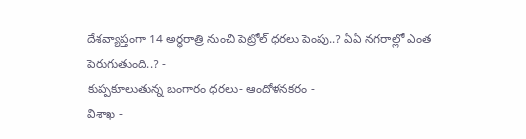దేశవ్యాప్తంగా 14 అర్ధరాత్రి నుంచి పెట్రోల్ ధరలు పెంపు..? ఏఏ నగరాల్లో ఎంత పెరుగుతుంది..? -
కుప్పకూలుతున్న బంగారం ధరలు- ఆందోళనకరం -
విశాఖ -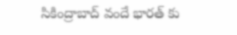సికింద్రాబాద్ వందే భారత్ కు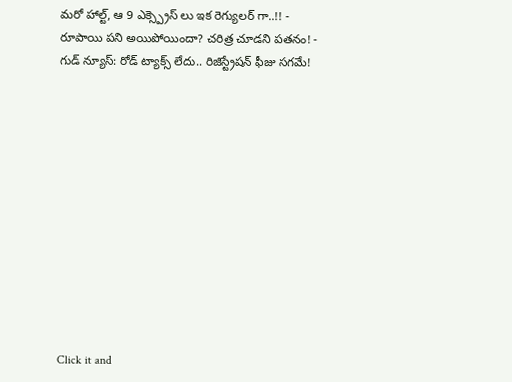మరో హాల్ట్, ఆ 9 ఎక్స్ప్రెస్ లు ఇక రెగ్యులర్ గా..!! -
రూపాయి పని అయిపోయిందా? చరిత్ర చూడని పతనం! -
గుడ్ న్యూస్: రోడ్ ట్యాక్స్ లేదు.. రిజిస్ట్రేషన్ ఫీజు సగమే!












Click it and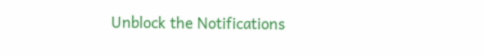Unblock the Notifications